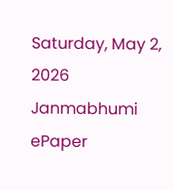Saturday, May 2, 2026
Janmabhumi
ePaper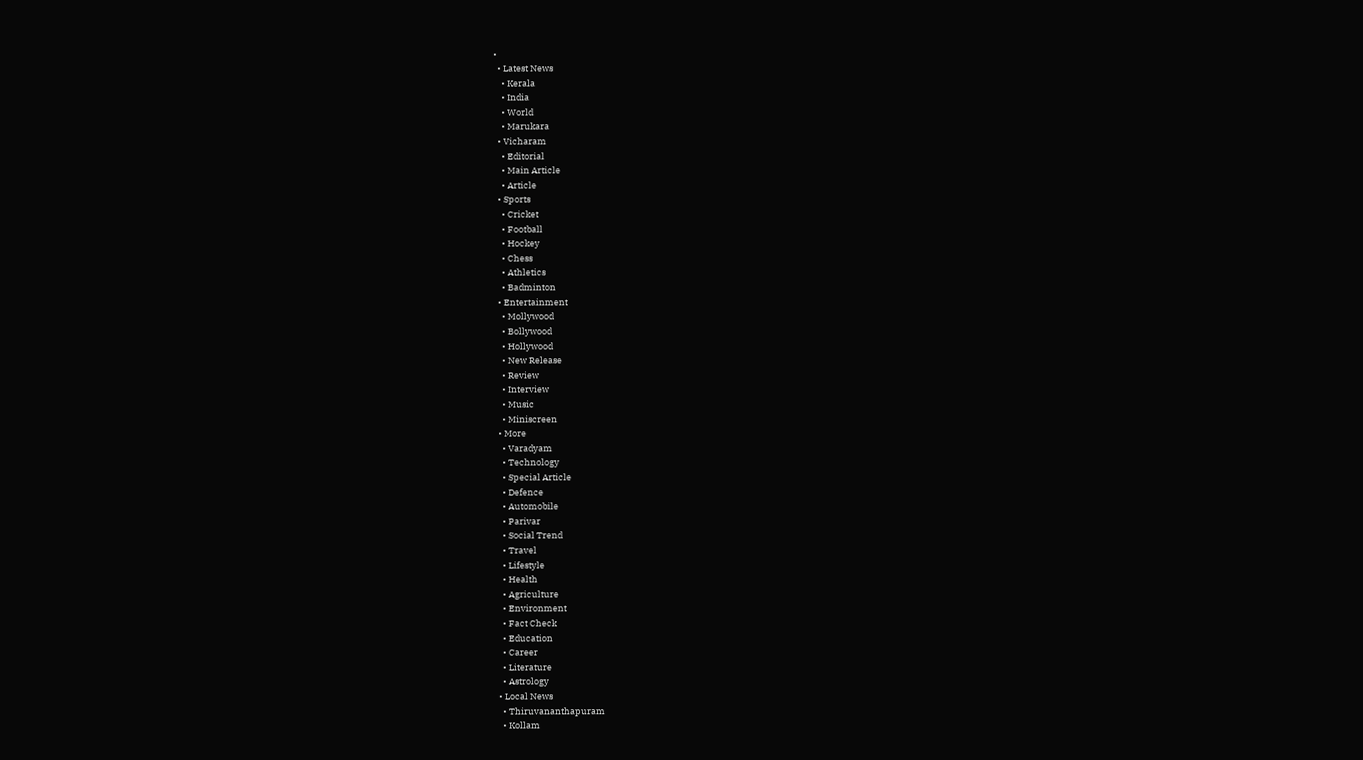•
  • Latest News
    • Kerala
    • India
    • World
    • Marukara
  • Vicharam
    • Editorial
    • Main Article
    • Article
  • Sports
    • Cricket
    • Football
    • Hockey
    • Chess
    • Athletics
    • Badminton
  • Entertainment
    • Mollywood
    • Bollywood
    • Hollywood
    • New Release
    • Review
    • Interview
    • Music
    • Miniscreen
  • More
    • Varadyam
    • Technology
    • Special Article
    • Defence
    • Automobile
    • Parivar
    • Social Trend
    • Travel
    • Lifestyle
    • Health
    • Agriculture
    • Environment
    • Fact Check
    • Education
    • Career
    • Literature
    • Astrology
  • Local News
    • Thiruvananthapuram
    • Kollam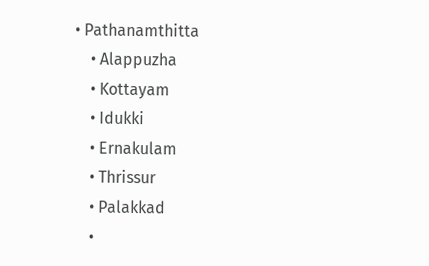• Pathanamthitta
    • Alappuzha
    • Kottayam
    • Idukki
    • Ernakulam
    • Thrissur
    • Palakkad
    •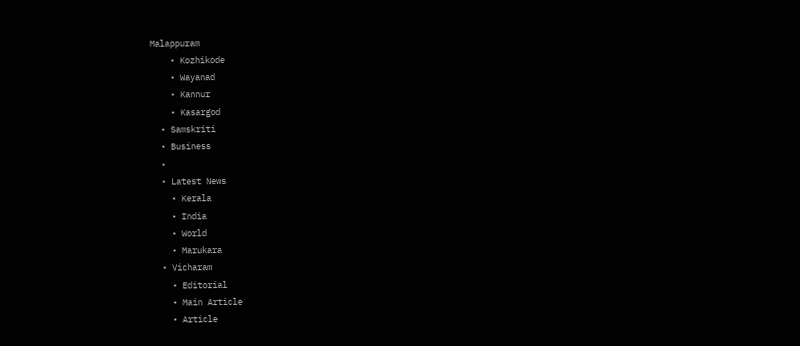Malappuram
    • Kozhikode
    • Wayanad
    • Kannur
    • Kasargod
  • Samskriti
  • Business
  •
  • Latest News
    • Kerala
    • India
    • World
    • Marukara
  • Vicharam
    • Editorial
    • Main Article
    • Article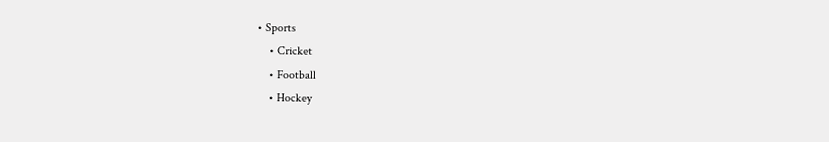• Sports
    • Cricket
    • Football
    • Hockey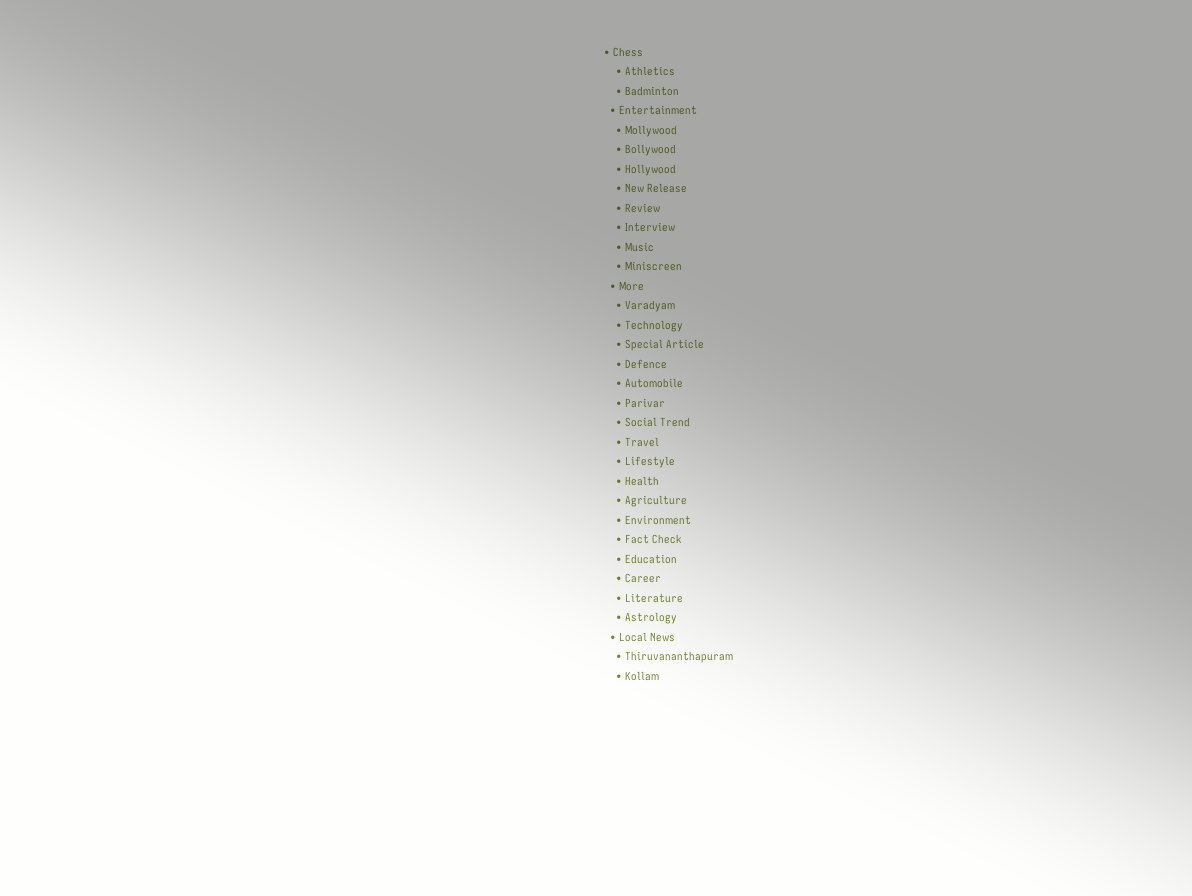• Chess
    • Athletics
    • Badminton
  • Entertainment
    • Mollywood
    • Bollywood
    • Hollywood
    • New Release
    • Review
    • Interview
    • Music
    • Miniscreen
  • More
    • Varadyam
    • Technology
    • Special Article
    • Defence
    • Automobile
    • Parivar
    • Social Trend
    • Travel
    • Lifestyle
    • Health
    • Agriculture
    • Environment
    • Fact Check
    • Education
    • Career
    • Literature
    • Astrology
  • Local News
    • Thiruvananthapuram
    • Kollam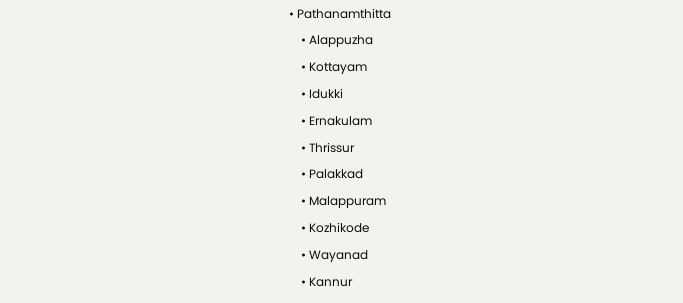• Pathanamthitta
    • Alappuzha
    • Kottayam
    • Idukki
    • Ernakulam
    • Thrissur
    • Palakkad
    • Malappuram
    • Kozhikode
    • Wayanad
    • Kannur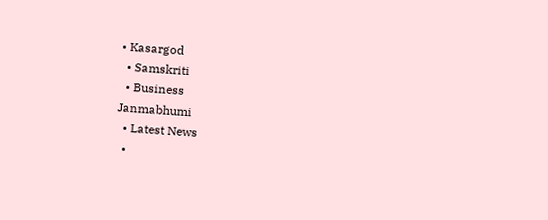• Kasargod
  • Samskriti
  • Business
Janmabhumi
  • Latest News
  •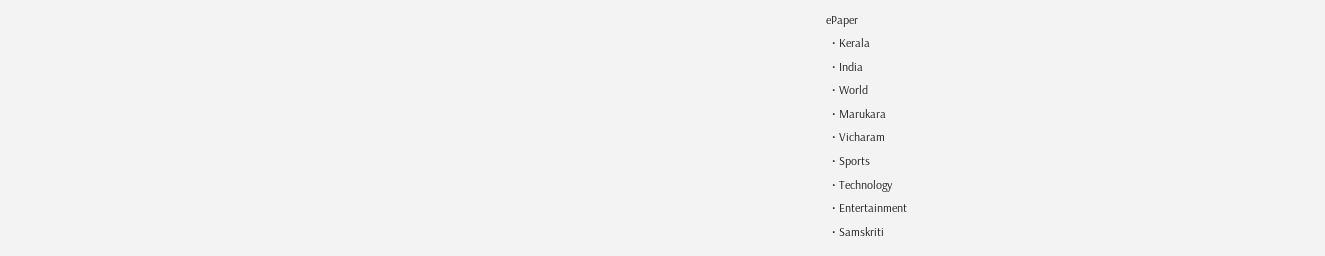ePaper
  • Kerala
  • India
  • World
  • Marukara
  • Vicharam
  • Sports
  • Technology
  • Entertainment
  • Samskriti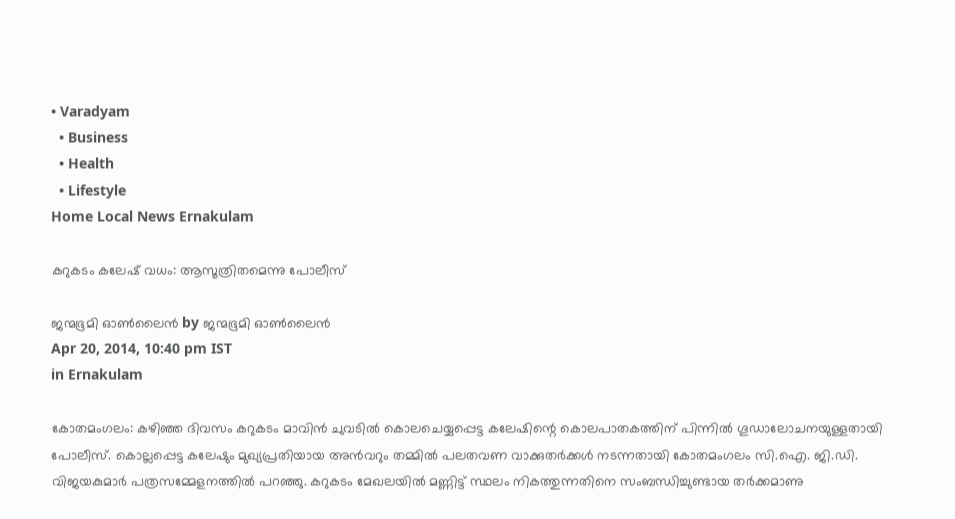• Varadyam
  • Business
  • Health
  • Lifestyle
Home Local News Ernakulam

കറുകടം കലേഷ്‌ വധം: ആസൂത്രിതമെന്നു പോലീസ്‌

ജന്മഭൂമി ഓണ്‍ലൈന്‍ by ജന്മഭൂമി ഓണ്‍ലൈന്‍
Apr 20, 2014, 10:40 pm IST
in Ernakulam

കോതമംഗലം: കഴിഞ്ഞ ദിവസം കറുകടം മാവിന്‍ ചുവടില്‍ കൊലചെയ്യപ്പെട്ട കലേഷിന്റെ കൊലപാതകത്തിന്‌ പിന്നില്‍ ഗൂഡാലോചനയുള്ളതായി പോലീസ്‌. കൊല്ലപ്പെട്ട കലേഷും മുഖ്യപ്രതിയായ അന്‍വറും തമ്മില്‍ പലതവണ വാക്കുതര്‍ക്കള്‍ നടന്നതായി കോതമംഗലം സി.ഐ. ജി.ഡി. വിജയകുമാര്‍ പത്രസമ്മേളനത്തില്‍ പറഞ്ഞു. കറുകടം മേഖലയില്‍ മണ്ണിട്ട്‌ സ്ഥലം നികത്തുന്നതിനെ സംബന്ധിച്ചുണ്ടായ തര്‍ക്കമാണു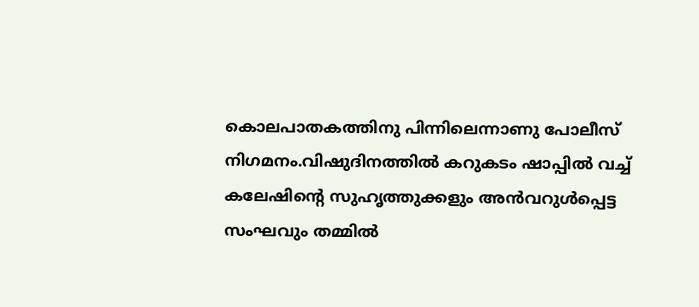കൊലപാതകത്തിനു പിന്നിലെന്നാണു പോലീസ്‌ നിഗമനം.വിഷുദിനത്തില്‍ കറുകടം ഷാപ്പില്‍ വച്ച്‌ കലേഷിന്റെ സുഹൃത്തുക്കളും അന്‍വറുള്‍പ്പെട്ട സംഘവും തമ്മില്‍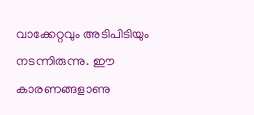വാക്കേറ്റവും അടിപിടിയും നടന്നിരുന്നു. ഈ കാരണങ്ങളാണു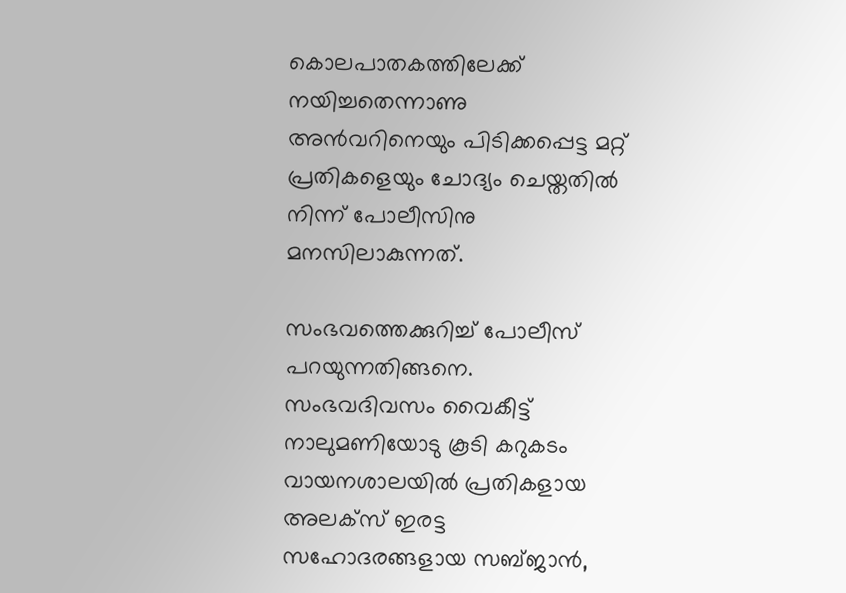കൊലപാതകത്തിലേക്ക്‌ നയിച്ചതെന്നാണു അന്‍വറിനെയും പിടിക്കപ്പെട്ട മറ്റ്‌ പ്രതികളെയും ചോദ്യം ചെയ്തതില്‍ നിന്ന്‌ പോലീസിനു മനസിലാകുന്നത്‌.

സംഭവത്തെക്കുറിച്ച്‌ പോലീസ്‌ പറയുന്നതിങ്ങനെ. സംഭവദിവസം വൈകീട്ട്‌ നാലുമണിയോടു കൂടി കറുകടം വായനശാലയില്‍ പ്രതികളായ അലക്സ്‌ ഇരട്ട സഹോദരങ്ങളായ സബ്ജാന്‍,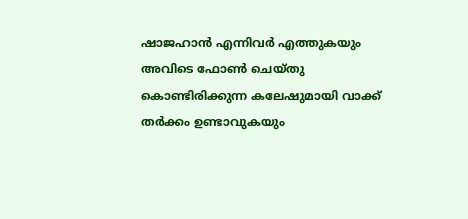ഷാജഹാന്‍ എന്നിവര്‍ എത്തുകയും അവിടെ ഫോണ്‍ ചെയ്തു കൊണ്ടിരിക്കുന്ന കലേഷുമായി വാക്ക്‌ തര്‍ക്കം ഉണ്ടാവുകയും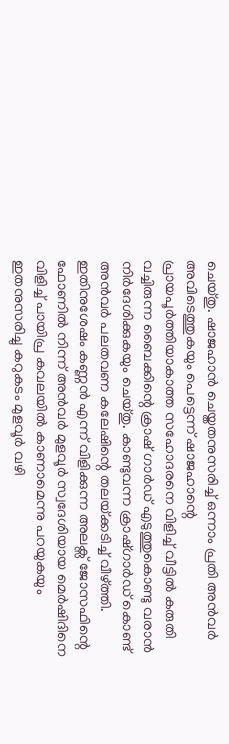ചെയ്തു. ഷാജഹാന്‍ ചെയ്തതനുസരിച്ച്‌ ഒന്നാം പ്രതി അന്‍വര്‍ അവിടെത്തുകയും പെട്ടെന്ന്‌ ഷാജഹാന്റെ പ്രായപൂര്‍ത്തിയാകാത്ത സഹോദരനെ വിളിച്ച്‌ വീട്ടില്‍ കരുതി വച്ചിരുന്ന ബൈക്കിന്റെ ക്രാഷ്‌ ഗാര്‍ഡ്‌ എടുത്തുകൊണ്ടു വരാന്‍ നിര്‍ദേശിക്കുകയും ചെയ്തു. കാണ്ടുവന്ന ക്രാഷ്ഗാര്‍ഡ്‌ കൊണ്ട്‌ അന്‍വര്‍ പലതവണ കലേഷിന്റെ തലയ്‌ക്കടിച്ച്‌ വീഴ്‌ത്തി. ഇതിനുശേഷം കണ്ണന്‍ എന്ന്‌ വിളിക്കുന്ന അലക്സ്‌ ജോസഫിന്റെ ഫോണില്‍ നിന്ന്‌ അന്‍വര്‍ മുളവൂര്‍ സ്വദേശിയായ മെര്‍ഷിദിനെ വിളിച്ച്‌ പായിപ്ര കവലയില്‍ കാണാമെന്നു പറയുകയും ഇതനുസരിച്ചു കറുകടം മുളവൂര്‍ വഴി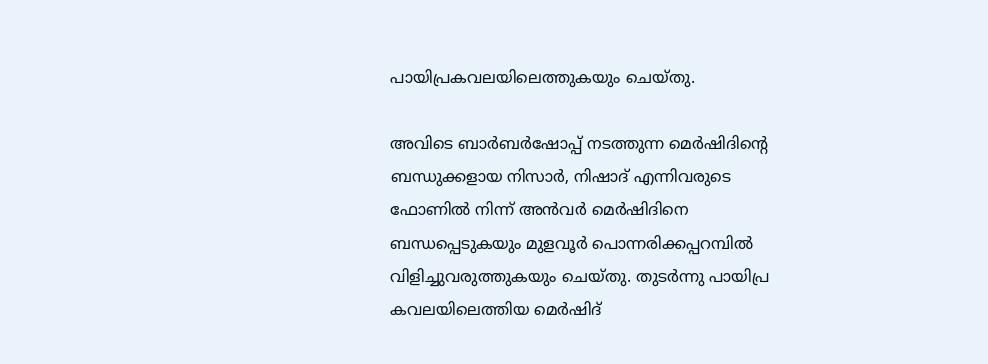പായിപ്രകവലയിലെത്തുകയും ചെയ്തു.

അവിടെ ബാര്‍ബര്‍ഷോപ്പ്‌ നടത്തുന്ന മെര്‍ഷിദിന്റെ ബന്ധുക്കളായ നിസാര്‍, നിഷാദ്‌ എന്നിവരുടെ ഫോണില്‍ നിന്ന്‌ അന്‍വര്‍ മെര്‍ഷിദിനെ ബന്ധപ്പെടുകയും മുളവൂര്‍ പൊന്നരിക്കപ്പറമ്പില്‍ വിളിച്ചുവരുത്തുകയും ചെയ്തു. തുടര്‍ന്നു പായിപ്ര കവലയിലെത്തിയ മെര്‍ഷിദ്‌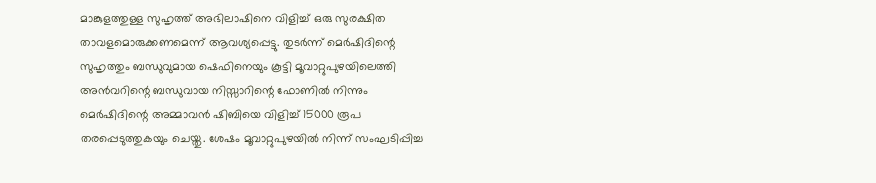മാങ്കുളത്തുള്ള സുഹൃത്ത്‌ അഭിലാഷിനെ വിളിച്ച്‌ ഒരു സുരക്ഷിത താവളമൊരുക്കണമെന്ന്‌ ആവശ്യപ്പെട്ടു. തുടര്‍ന്ന്‌ മെര്‍ഷിദിന്റെ സുഹൃത്തും ബന്ധുവുമായ ഷെഫിനെയും കൂട്ടി മൂവാറ്റുപുഴയിലെത്തി അന്‍വറിന്റെ ബന്ധുവായ നിസ്സാറിന്റെ ഫോണില്‍ നിന്നും മെര്‍ഷിദിന്റെ അമ്മാവന്‍ ഷിബിയെ വിളിച്ച്‌ 15000 രൂപ തരപ്പെടുത്തുകയും ചെയ്തു. ശേഷം മൂവാറ്റുപുഴയില്‍ നിന്ന്‌ സംഘടിപ്പിച്ച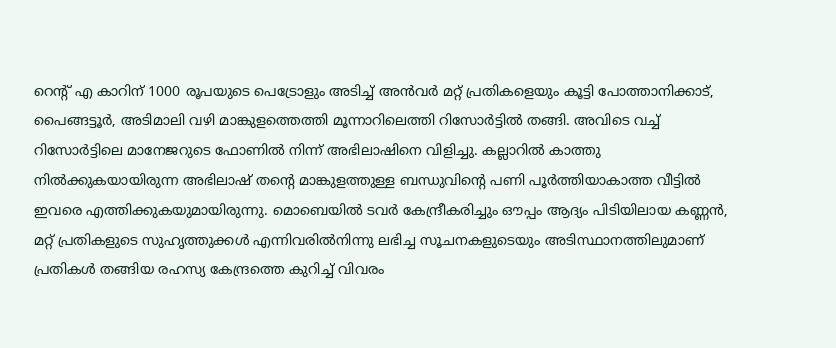റെന്റ്‌ എ കാറിന്‌ 1000 രൂപയുടെ പെട്രോളും അടിച്ച്‌ അന്‍വര്‍ മറ്റ്‌ പ്രതികളെയും കൂട്ടി പോത്താനിക്കാട്‌, പൈങ്ങട്ടൂര്‍, അടിമാലി വഴി മാങ്കുളത്തെത്തി മൂന്നാറിലെത്തി റിസോര്‍ട്ടില്‍ തങ്ങി. അവിടെ വച്ച്‌ റിസോര്‍ട്ടിലെ മാനേജറുടെ ഫോണില്‍ നിന്ന്‌ അഭിലാഷിനെ വിളിച്ചു. കല്ലാറില്‍ കാത്തു നില്‍ക്കുകയായിരുന്ന അഭിലാഷ്‌ തന്റെ മാങ്കുളത്തുള്ള ബന്ധുവിന്റെ പണി പൂര്‍ത്തിയാകാത്ത വീട്ടില്‍ ഇവരെ എത്തിക്കുകയുമായിരുന്നു. മൊബെയില്‍ ടവര്‍ കേന്ദ്രീകരിച്ചും ഔപ്പം ആദ്യം പിടിയിലായ കണ്ണന്‍, മറ്റ്‌ പ്രതികളുടെ സുഹൃത്തുക്കള്‍ എന്നിവരില്‍നിന്നു ലഭിച്ച സൂചനകളുടെയും അടിസ്ഥാനത്തിലുമാണ്‌ പ്രതികള്‍ തങ്ങിയ രഹസ്യ കേന്ദ്രത്തെ കുറിച്ച്‌ വിവരം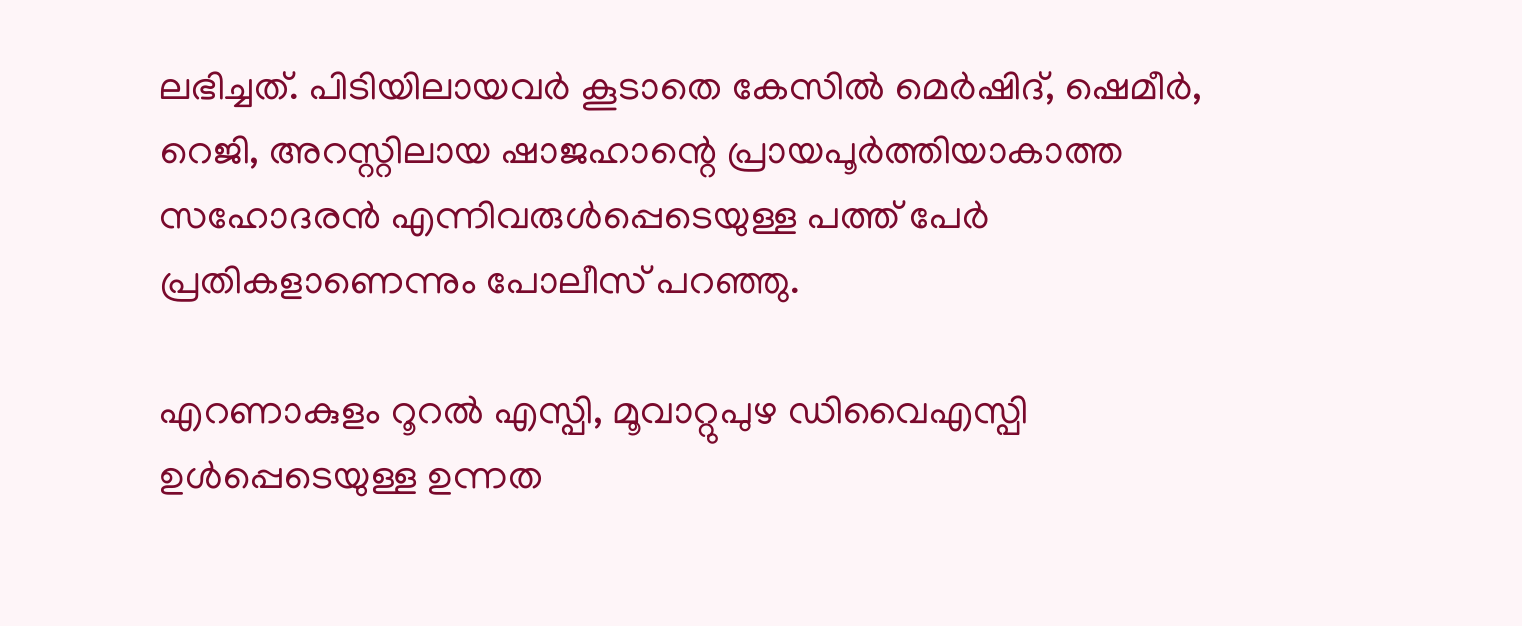ലഭിച്ചത്‌. പിടിയിലായവര്‍ കൂടാതെ കേസില്‍ മെര്‍ഷിദ്‌, ഷെമീര്‍, റെജി, അറസ്റ്റിലായ ഷാജഹാന്റെ പ്രായപൂര്‍ത്തിയാകാത്ത സഹോദരന്‍ എന്നിവരുള്‍പ്പെടെയുള്ള പത്ത്‌ പേര്‍ പ്രതികളാണെന്നും പോലീസ്‌ പറഞ്ഞു.

എറണാകുളം റൂറല്‍ എസ്പി, മൂവാറ്റുപുഴ ഡിവൈഎസ്പി ഉള്‍പ്പെടെയുള്ള ഉന്നത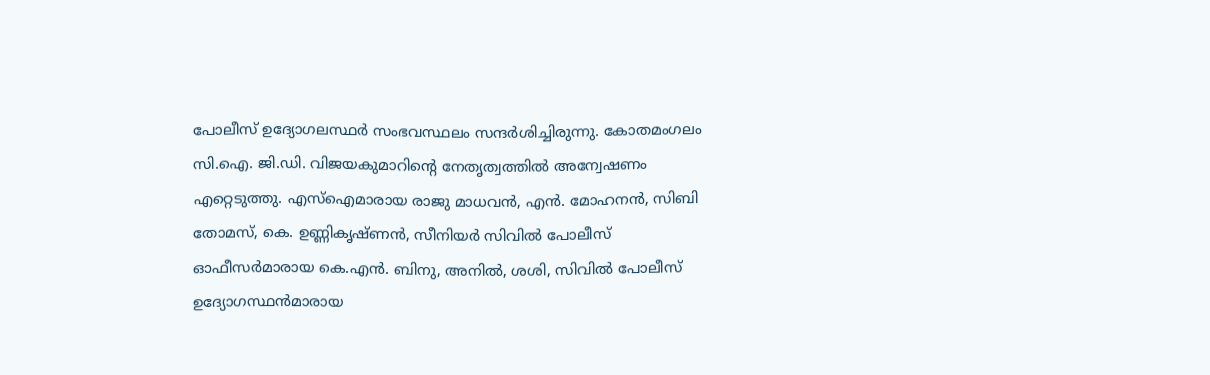പോലീസ്‌ ഉദ്യോഗലസ്ഥര്‍ സംഭവസ്ഥലം സന്ദര്‍ശിച്ചിരുന്നു. കോതമംഗലം സി.ഐ. ജി.ഡി. വിജയകുമാറിന്റെ നേതൃത്വത്തില്‍ അന്വേഷണം എറ്റെടുത്തു. എസ്‌ഐമാരായ രാജു മാധവന്‍, എന്‍. മോഹനന്‍, സിബി തോമസ്‌, കെ. ഉണ്ണികൃഷ്ണന്‍, സീനിയര്‍ സിവില്‍ പോലീസ്‌ ഓഫീസര്‍മാരായ കെ.എന്‍. ബിനു, അനില്‍, ശശി, സിവില്‍ പോലീസ്‌ ഉദ്യോഗസ്ഥന്‍മാരായ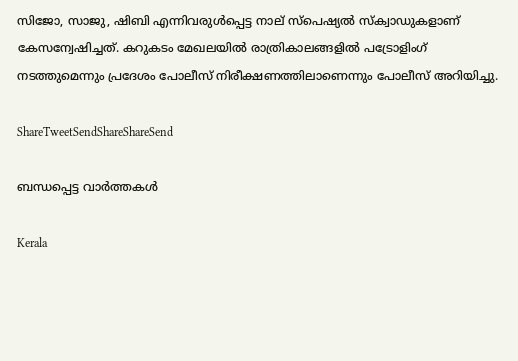സിജോ, സാജു, ഷിബി എന്നിവരുള്‍പ്പെട്ട നാല്‌ സ്പെഷ്യല്‍ സ്ക്വാഡുകളാണ്‌ കേസന്വേഷിച്ചത്‌. കറുകടം മേഖലയില്‍ രാത്രികാലങ്ങളില്‍ പട്രോളിംഗ്‌ നടത്തുമെന്നും പ്രദേശം പോലീസ്‌ നിരീക്ഷണത്തിലാണെന്നും പോലീസ്‌ അറിയിച്ചു.

ShareTweetSendShareShareSend

ബന്ധപ്പെട്ട വാര്‍ത്തകള്‍

Kerala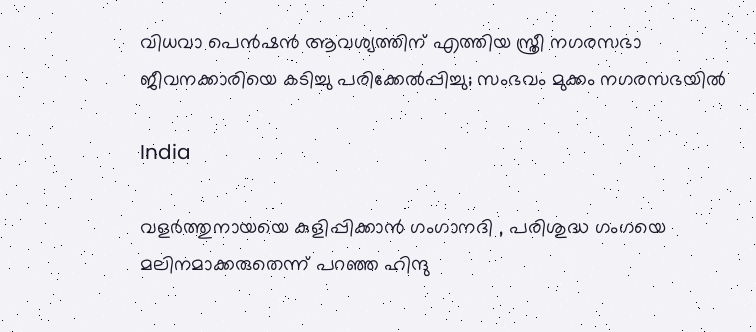വിധവാ പെന്‍ഷന്‍ ആവശ്യത്തിന് എത്തിയ സ്ത്രീ നഗരസഭാ ജീവനക്കാരിയെ കടിച്ചു പരിക്കേല്‍പ്പിച്ചു; സംഭവം മുക്കം നഗരസഭയില്‍

India

വളര്‍ത്തുനായയെ കുളിപ്പിക്കാന്‍ ഗംഗാനദി , പരിശുദ്ധ ഗംഗയെ മലിനമാക്കരുതെന്ന് പറഞ്ഞ ഹിന്ദു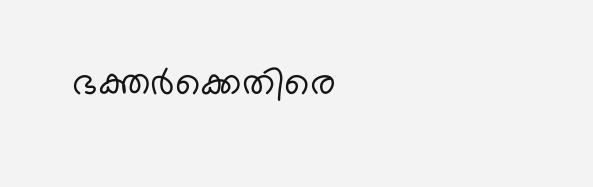ഭക്തര്‍ക്കെതിരെ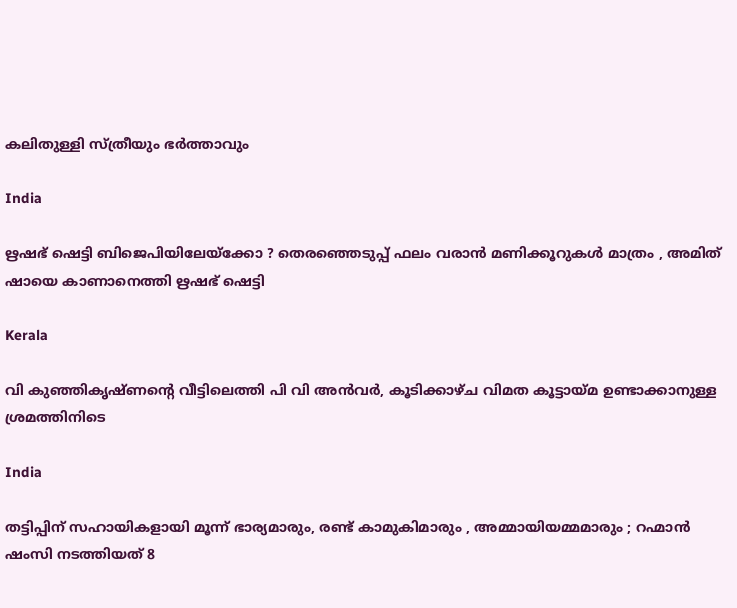കലിതുള്ളി സ്ത്രീയും ഭര്‍ത്താവും

India

ഋഷഭ് ഷെട്ടി ബിജെപിയിലേയ്‌ക്കോ ? തെരഞ്ഞെടുപ്പ് ഫലം വരാൻ മണിക്കൂറുകൾ മാത്രം , അമിത് ഷായെ കാണാനെത്തി ഋഷഭ് ഷെട്ടി

Kerala

വി കുഞ്ഞികൃഷ്ണന്റെ വീട്ടിലെത്തി പി വി അന്‍വര്‍, കൂടിക്കാഴ്ച വിമത കൂട്ടായ്‌മ ഉണ്ടാക്കാനുള്ള ശ്രമത്തിനിടെ

India

തട്ടിപ്പിന് സഹായികളായി മൂന്ന് ഭാര്യമാരും, രണ്ട് കാമുകിമാരും , അമ്മായിയമ്മമാരും ; റഹ്മാൻ ഷംസി നടത്തിയത് 8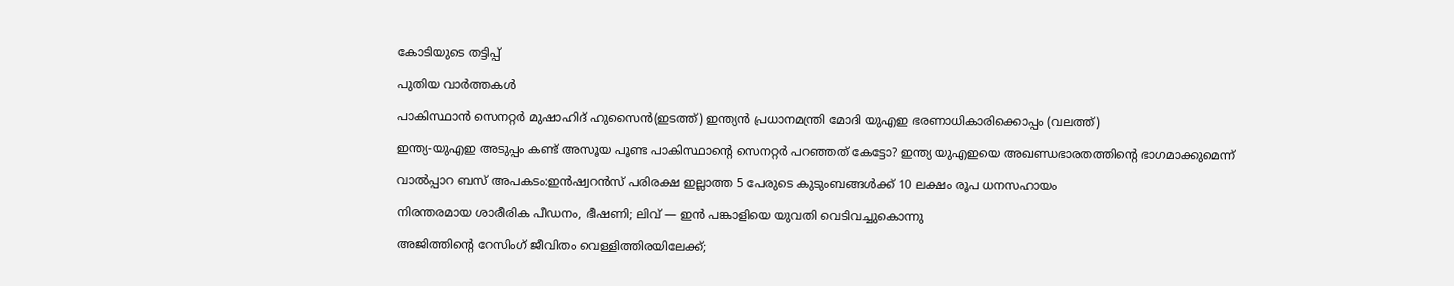കോടിയുടെ തട്ടിപ്പ്

പുതിയ വാര്‍ത്തകള്‍

പാകിസ്ഥാന്‍ സെനറ്റര്‍ മുഷാഹിദ് ഹുസൈന്‍(ഇടത്ത്) ഇന്ത്യന്‍ പ്രധാനമന്ത്രി മോദി യുഎഇ ഭരണാധികാരിക്കൊപ്പം (വലത്ത്)

ഇന്ത്യ-യുഎഇ അടുപ്പം കണ്ട് അസൂയ പൂണ്ട പാകിസ്ഥാന്റെ സെനറ്റര്‍ പറഞ്ഞത് കേട്ടോ? ഇന്ത്യ യുഎഇയെ അഖണ്ഡഭാരതത്തിന്റെ ഭാഗമാക്കുമെന്ന്

വാല്‍പ്പാറ ബസ് അപകടം:ഇന്‍ഷ്വറന്‍സ് പരിരക്ഷ ഇല്ലാത്ത 5 പേരുടെ കുടുംബങ്ങള്‍ക്ക് 10 ലക്ഷം രൂപ ധനസഹായം

നിരന്തരമായ ശാരീരിക പീഡനം, ഭീഷണി; ലിവ് — ഇൻ പങ്കാളിയെ യുവതി വെടിവച്ചുകൊന്നു‌

അജിത്തിന്റെ റേസിംഗ് ജീവിതം വെള്ളിത്തിരയിലേക്ക്;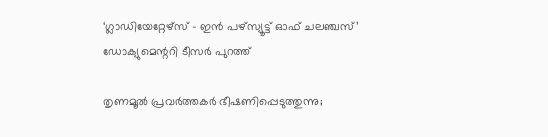‘ഗ്ലാഡിയേറ്റേഴ്സ് – ഇൻ പഴ്സ്യൂട്ട് ഓഫ് ചലഞ്ചസ്’ ഡോക്യുമെന്ററി ടീസർ പുറത്ത്

തൃണമൂൽ പ്രവർത്തകർ ഭീഷണിപ്പെടുത്തുന്നു;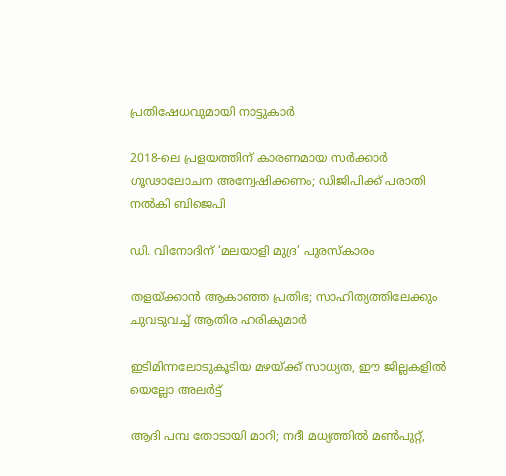പ്രതിഷേധവുമായി നാട്ടുകാർ

2018-ലെ പ്രളയത്തിന് കാരണമായ സര്‍ക്കാര്‍ ഗൂഢാലോചന അന്വേഷിക്കണം; ഡിജിപിക്ക് പരാതി നല്‍കി ബിജെപി

ഡി. വിനോദിന് ‘മലയാളി മുദ്ര’ പുരസ്‌കാരം

തളയ്‌ക്കാന്‍ ആകാഞ്ഞ പ്രതിഭ; സാഹിത്യത്തിലേക്കും ചുവടുവച്ച് ആതിര ഹരികുമാര്‍

ഇടിമിന്നലോടുകൂടിയ മഴയ്‌ക്ക് സാധ്യത, ഈ ജില്ലകളിൽ യെല്ലോ അലർട്ട്

ആദി പമ്പ തോടായി മാറി; നദീ മധ്യത്തില്‍ മണ്‍പുറ്റ്,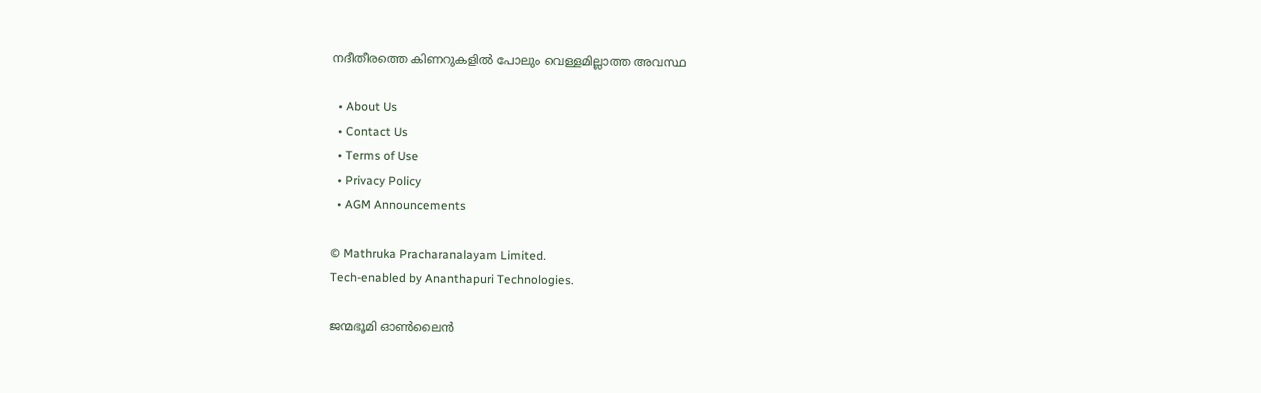നദീതീരത്തെ കിണറുകളില്‍ പോലും വെള്ളമില്ലാത്ത അവസ്ഥ

  • About Us
  • Contact Us
  • Terms of Use
  • Privacy Policy
  • AGM Announcements

© Mathruka Pracharanalayam Limited.
Tech-enabled by Ananthapuri Technologies.

ജന്മഭൂമി ഓണ്‍ലൈന്‍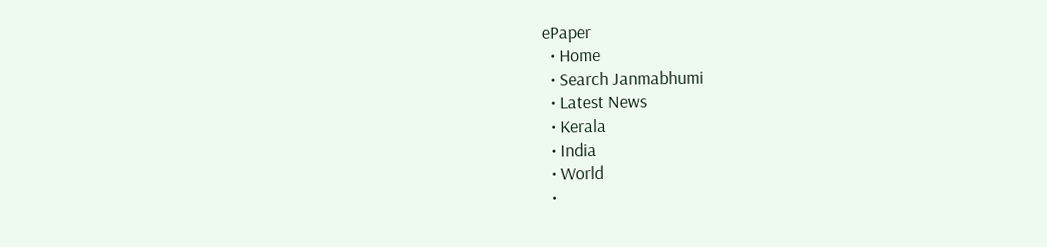ePaper
  • Home
  • Search Janmabhumi
  • Latest News
  • Kerala
  • India
  • World
  •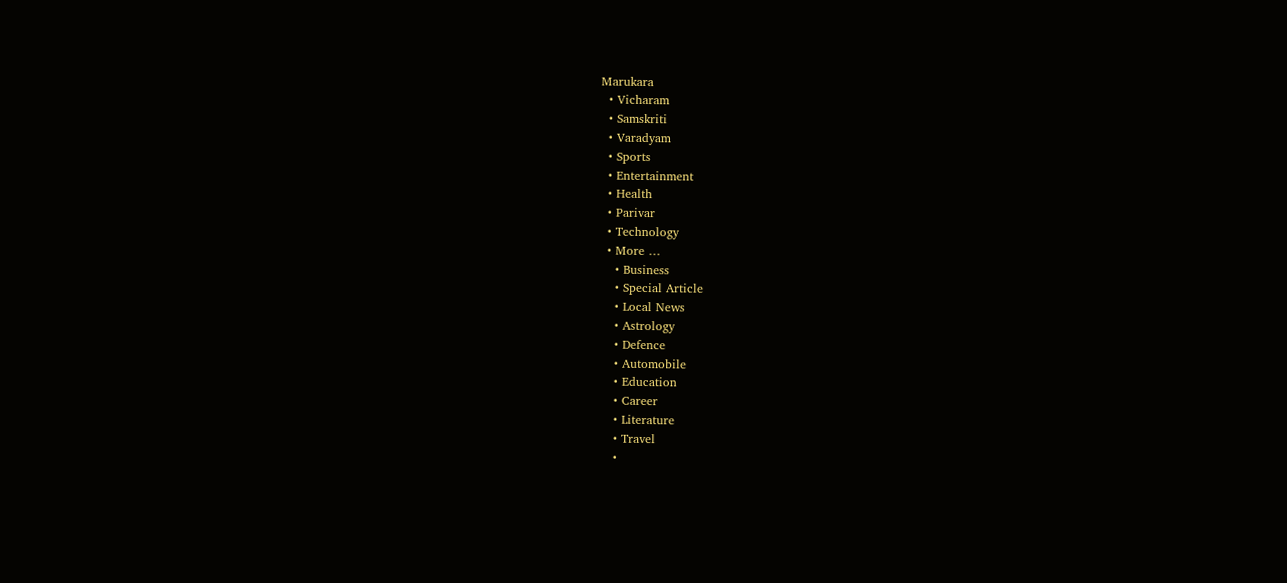Marukara
  • Vicharam
  • Samskriti
  • Varadyam
  • Sports
  • Entertainment
  • Health
  • Parivar
  • Technology
  • More …
    • Business
    • Special Article
    • Local News
    • Astrology
    • Defence
    • Automobile
    • Education
    • Career
    • Literature
    • Travel
    •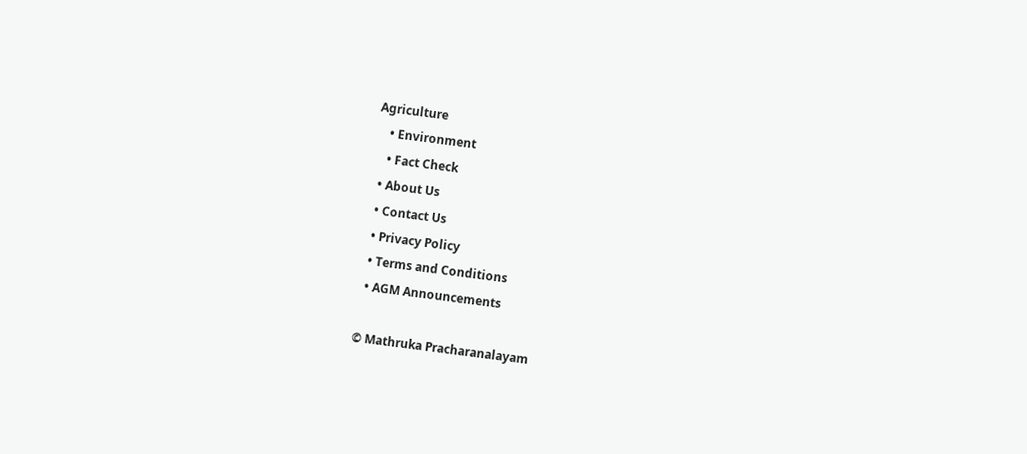Agriculture
    • Environment
    • Fact Check
  • About Us
  • Contact Us
  • Privacy Policy
  • Terms and Conditions
  • AGM Announcements

© Mathruka Pracharanalayam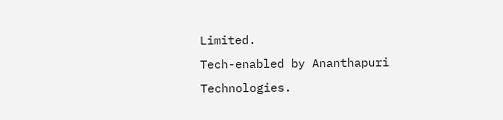Limited.
Tech-enabled by Ananthapuri Technologies.